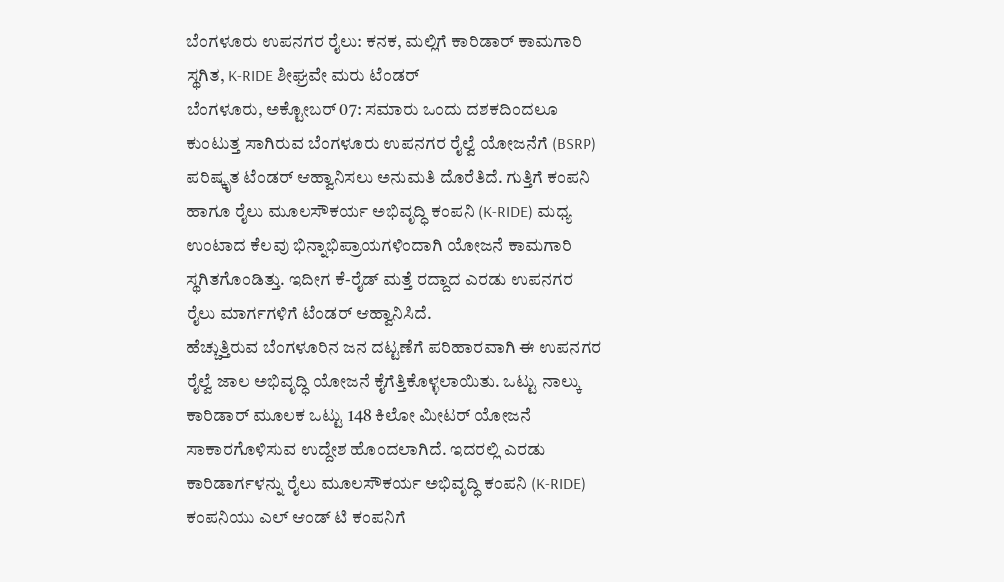ಬೆಂಗಳೂರು ಉಪನಗರ ರೈಲು: ಕನಕ, ಮಲ್ಲಿಗೆ ಕಾರಿಡಾರ್ ಕಾಮಗಾರಿ ಸ್ಥಗಿತ, K-RIDE ಶೀಘ್ರವೇ ಮರು ಟೆಂಡರ್
ಬೆಂಗಳೂರು, ಅಕ್ಟೋಬರ್ 07: ಸಮಾರು ಒಂದು ದಶಕದಿಂದಲೂ ಕುಂಟುತ್ತ ಸಾಗಿರುವ ಬೆಂಗಳೂರು ಉಪನಗರ ರೈಲ್ವೆ ಯೋಜನೆಗೆ (BSRP) ಪರಿಷ್ಕೃತ ಟೆಂಡರ್ ಆಹ್ವಾನಿಸಲು ಅನುಮತಿ ದೊರೆತಿದೆ. ಗುತ್ತಿಗೆ ಕಂಪನಿ ಹಾಗೂ ರೈಲು ಮೂಲಸೌಕರ್ಯ ಅಭಿವೃದ್ಧಿ ಕಂಪನಿ (K-RIDE) ಮಧ್ಯ ಉಂಟಾದ ಕೆಲವು ಭಿನ್ನಾಭಿಪ್ರಾಯಗಳಿಂದಾಗಿ ಯೋಜನೆ ಕಾಮಗಾರಿ ಸ್ಥಗಿತಗೊಂಡಿತ್ತು. ಇದೀಗ ಕೆ-ರೈಡ್ ಮತ್ತೆ ರದ್ದಾದ ಎರಡು ಉಪನಗರ ರೈಲು ಮಾರ್ಗಗಳಿಗೆ ಟೆಂಡರ್ ಆಹ್ವಾನಿಸಿದೆ.
ಹೆಚ್ಚುತ್ತಿರುವ ಬೆಂಗಳೂರಿನ ಜನ ದಟ್ಟಣೆಗೆ ಪರಿಹಾರವಾಗಿ ಈ ಉಪನಗರ ರೈಲ್ವೆ ಜಾಲ ಅಭಿವೃದ್ಧಿ ಯೋಜನೆ ಕೈಗೆತ್ತಿಕೊಳ್ಳಲಾಯಿತು. ಒಟ್ಟು ನಾಲ್ಕು ಕಾರಿಡಾರ್ ಮೂಲಕ ಒಟ್ಟು 148 ಕಿಲೋ ಮೀಟರ್ ಯೋಜನೆ ಸಾಕಾರಗೊಳಿಸುವ ಉದ್ದೇಶ ಹೊಂದಲಾಗಿದೆ. ಇದರಲ್ಲಿ ಎರಡು ಕಾರಿಡಾರ್ಗಳನ್ನು ರೈಲು ಮೂಲಸೌಕರ್ಯ ಅಭಿವೃದ್ಧಿ ಕಂಪನಿ (K-RIDE) ಕಂಪನಿಯು ಎಲ್ ಆಂಡ್ ಟಿ ಕಂಪನಿಗೆ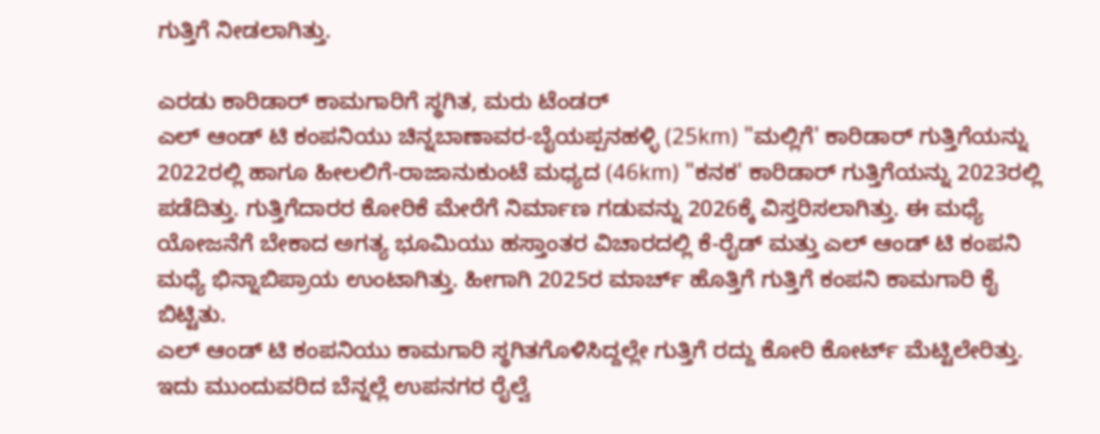ಗುತ್ತಿಗೆ ನೀಡಲಾಗಿತ್ತು.

ಎರಡು ಕಾರಿಡಾರ್ ಕಾಮಗಾರಿಗೆ ಸ್ಥಗಿತ, ಮರು ಟೆಂಡರ್
ಎಲ್ ಆಂಡ್ ಟಿ ಕಂಪನಿಯು ಚಿನ್ನಬಾಣಾವರ-ಬೈಯಪ್ಪನಹಳ್ಳಿ (25km) "ಮಲ್ಲಿಗೆ' ಕಾರಿಡಾರ್ ಗುತ್ತಿಗೆಯನ್ನು 2022ರಲ್ಲಿ ಹಾಗೂ ಹೀಲಲಿಗೆ-ರಾಜಾನುಕುಂಟೆ ಮಧ್ಯದ (46km) "ಕನಕ' ಕಾರಿಡಾರ್ ಗುತ್ತಿಗೆಯನ್ನು 2023ರಲ್ಲಿ ಪಡೆದಿತ್ತು. ಗುತ್ತಿಗೆದಾರರ ಕೋರಿಕೆ ಮೇರೆಗೆ ನಿರ್ಮಾಣ ಗಡುವನ್ನು 2026ಕ್ಕೆ ವಿಸ್ತರಿಸಲಾಗಿತ್ತು. ಈ ಮಧ್ಯೆ ಯೋಜನೆಗೆ ಬೇಕಾದ ಅಗತ್ಯ ಭೂಮಿಯು ಹಸ್ತಾಂತರ ವಿಚಾರದಲ್ಲಿ ಕೆ-ರೈಡ್ ಮತ್ತು ಎಲ್ ಆಂಡ್ ಟಿ ಕಂಪನಿ ಮಧ್ಯೆ ಭಿನ್ನಾಬಿಪ್ರಾಯ ಉಂಟಾಗಿತ್ತು. ಹೀಗಾಗಿ 2025ರ ಮಾರ್ಚ್ ಹೊತ್ತಿಗೆ ಗುತ್ತಿಗೆ ಕಂಪನಿ ಕಾಮಗಾರಿ ಕೈ ಬಿಟ್ಟಿತು.
ಎಲ್ ಆಂಡ್ ಟಿ ಕಂಪನಿಯು ಕಾಮಗಾರಿ ಸ್ಥಗಿತಗೊಳಿಸಿದ್ದಲ್ಲೇ ಗುತ್ತಿಗೆ ರದ್ದು ಕೋರಿ ಕೋರ್ಟ್ ಮೆಟ್ಟಿಲೇರಿತ್ತು. ಇದು ಮುಂದುವರಿದ ಬೆನ್ನಲ್ಲೆ ಉಪನಗರ ರೈಲ್ವೆ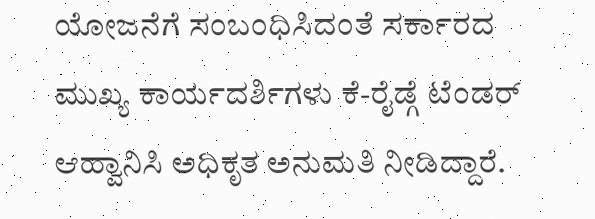ಯೋಜನೆಗೆ ಸಂಬಂಧಿಸಿದಂತೆ ಸರ್ಕಾರದ ಮುಖ್ಯ ಕಾರ್ಯದರ್ಶಿಗಳು ಕೆ-ರೈಡ್ಗೆ ಟೆಂಡರ್ ಆಹ್ವಾನಿಸಿ ಅಧಿಕೃತ ಅನುಮತಿ ನೀಡಿದ್ದಾರೆ.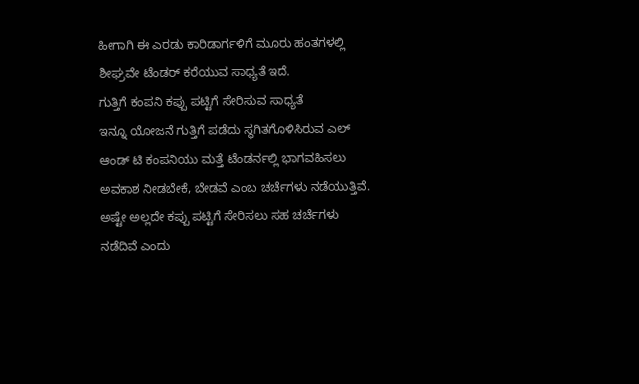ಹೀಗಾಗಿ ಈ ಎರಡು ಕಾರಿಡಾರ್ಗಳಿಗೆ ಮೂರು ಹಂತಗಳಲ್ಲಿ ಶೀಘ್ರವೇ ಟೆಂಡರ್ ಕರೆಯುವ ಸಾಧ್ಯತೆ ಇದೆ.
ಗುತ್ತಿಗೆ ಕಂಪನಿ ಕಪ್ಪು ಪಟ್ಟಿಗೆ ಸೇರಿಸುವ ಸಾಧ್ಯತೆ
ಇನ್ನೂ ಯೋಜನೆ ಗುತ್ತಿಗೆ ಪಡೆದು ಸ್ಥಗಿತಗೊಳಿಸಿರುವ ಎಲ್ ಆಂಡ್ ಟಿ ಕಂಪನಿಯು ಮತ್ತೆ ಟೆಂಡರ್ನಲ್ಲಿ ಭಾಗವಹಿಸಲು ಅವಕಾಶ ನೀಡಬೇಕೆ, ಬೇಡವೆ ಎಂಬ ಚರ್ಚೆಗಳು ನಡೆಯುತ್ತಿವೆ. ಅಷ್ಟೇ ಅಲ್ಲದೇ ಕಪ್ಪು ಪಟ್ಟಿಗೆ ಸೇರಿಸಲು ಸಹ ಚರ್ಚೆಗಳು ನಡೆದಿವೆ ಎಂದು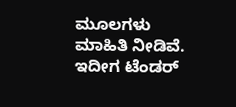ಮೂಲಗಳು ಮಾಹಿತಿ ನೀಡಿವೆ. ಇದೀಗ ಟೆಂಡರ್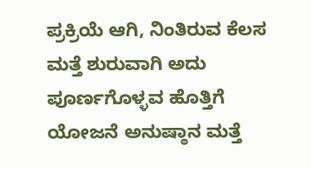ಪ್ರಕ್ರಿಯೆ ಆಗಿ, ನಿಂತಿರುವ ಕೆಲಸ ಮತ್ತೆ ಶುರುವಾಗಿ ಅದು ಪೂರ್ಣಗೊಳ್ಳವ ಹೊತ್ತಿಗೆ ಯೋಜನೆ ಅನುಷ್ಠಾನ ಮತ್ತೆ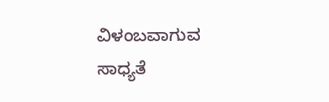ವಿಳಂಬವಾಗುವ ಸಾಧ್ಯತೆ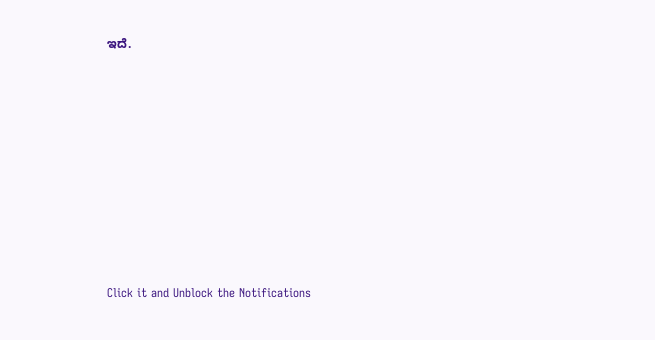ಇದೆ.












Click it and Unblock the Notifications